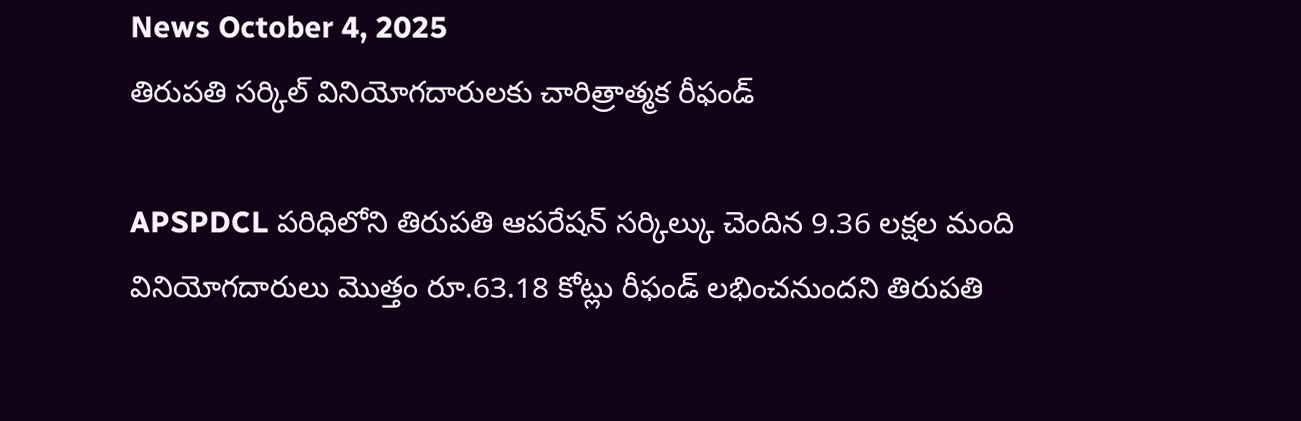News October 4, 2025
తిరుపతి సర్కిల్ వినియోగదారులకు చారిత్రాత్మక రీఫండ్

APSPDCL పరిధిలోని తిరుపతి ఆపరేషన్ సర్కిల్కు చెందిన 9.36 లక్షల మంది వినియోగదారులు మొత్తం రూ.63.18 కోట్లు రీఫండ్ లభించనుందని తిరుపతి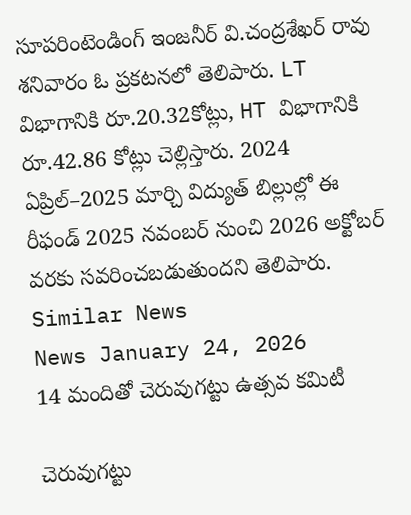సూపరింటెండింగ్ ఇంజనీర్ వి.చంద్రశేఖర్ రావు శనివారం ఓ ప్రకటనలో తెలిపారు. LT విభాగానికి రూ.20.32కోట్లు, HT విభాగానికి రూ.42.86 కోట్లు చెల్లిస్తారు. 2024 ఏప్రిల్–2025 మార్చి విద్యుత్ బిల్లుల్లో ఈ రీఫండ్ 2025 నవంబర్ నుంచి 2026 అక్టోబర్ వరకు సవరించబడుతుందని తెలిపారు.
Similar News
News January 24, 2026
14 మందితో చెరువుగట్టు ఉత్సవ కమిటీ

చెరువుగట్టు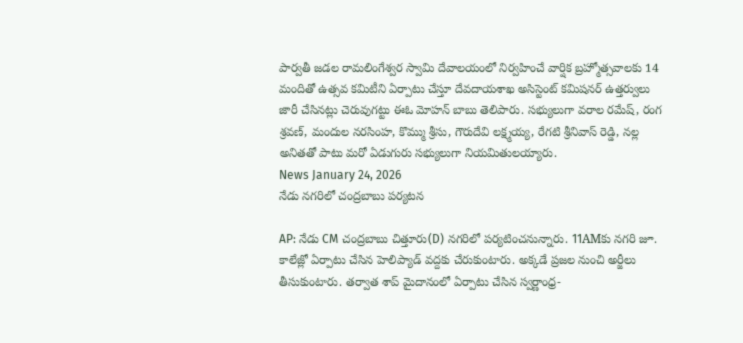పార్వతీ జడల రామలింగేశ్వర స్వామి దేవాలయంలో నిర్వహించే వార్షిక బ్రహ్మోత్సవాలకు 14 మందితో ఉత్సవ కమిటీని ఏర్పాటు చేస్తూ దేవదాయశాఖ అసిస్టెంట్ కమిషనర్ ఉత్తర్వులు జారీ చేసినట్లు చెరువుగట్టు ఈఓ మోహన్ బాబు తెలిపారు. సభ్యులుగా వరాల రమేష్, రంగ శ్రవణ్, మందుల నరసింహ, కొమ్ము శ్రీసు, గౌరుదేవి లక్ష్మయ్య, రేగటి శ్రీనివాస్ రెడ్డి, నల్ల అనితతో పాటు మరో ఏడుగురు సభ్యులుగా నియమితులయ్యారు.
News January 24, 2026
నేడు నగరిలో చంద్రబాబు పర్యటన

AP: నేడు CM చంద్రబాబు చిత్తూరు(D) నగరిలో పర్యటించనున్నారు. 11AMకు నగరి జూ. కాలేజ్లో ఏర్పాటు చేసిన హెలిప్యాడ్ వద్దకు చేరుకుంటారు. అక్కడే ప్రజల నుంచి అర్జీలు తీసుకుంటారు. తర్వాత శాప్ మైదానంలో ఏర్పాటు చేసిన స్వర్ణాంధ్ర-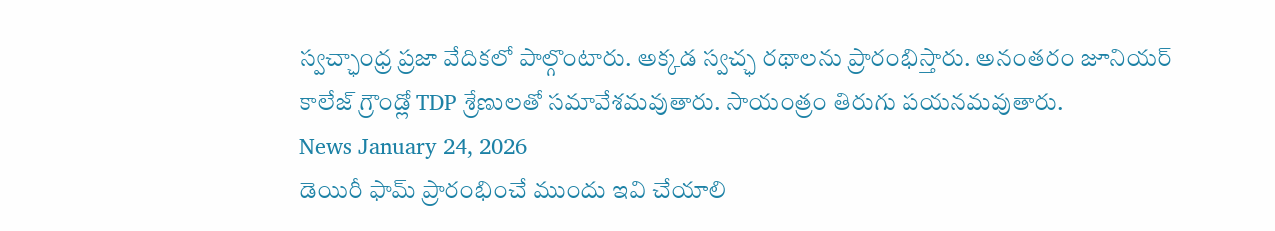స్వచ్ఛాంధ్ర ప్రజా వేదికలో పాల్గొంటారు. అక్కడ స్వచ్ఛ రథాలను ప్రారంభిస్తారు. అనంతరం జూనియర్ కాలేజ్ గ్రౌండ్లో TDP శ్రేణులతో సమావేశమవుతారు. సాయంత్రం తిరుగు పయనమవుతారు.
News January 24, 2026
డెయిరీ ఫామ్ ప్రారంభించే ముందు ఇవి చేయాలి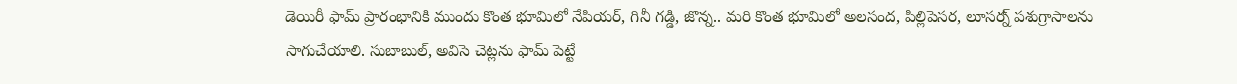డెయిరీ ఫామ్ ప్రారంభానికి ముందు కొంత భూమిలో నేపియర్, గినీ గడ్డి, జొన్న.. మరి కొంత భూమిలో అలసంద, పిల్లిపెసర, లూసర్న్ పశుగ్రాసాలను సాగుచేయాలి. సుబాబుల్, అవిసె చెట్లను ఫామ్ పెట్టే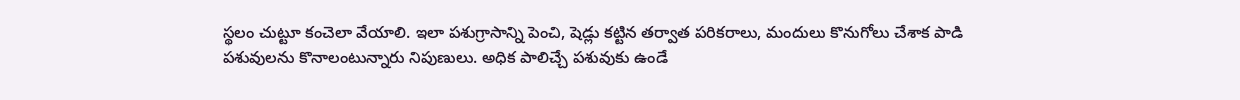స్థలం చుట్టూ కంచెలా వేయాలి. ఇలా పశుగ్రాసాన్ని పెంచి, షెడ్లు కట్టిన తర్వాత పరికరాలు, మందులు కొనుగోలు చేశాక పాడి పశువులను కొనాలంటున్నారు నిపుణులు. అధిక పాలిచ్చే పశువుకు ఉండే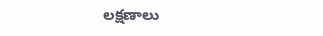లక్షణాలు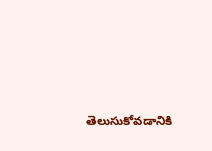తెలుసుకోవడానికి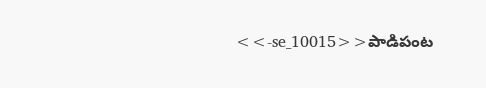<<-se_10015>>పాడిపంట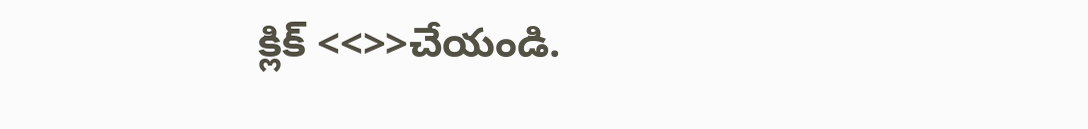క్లిక్ <<>>చేయండి.